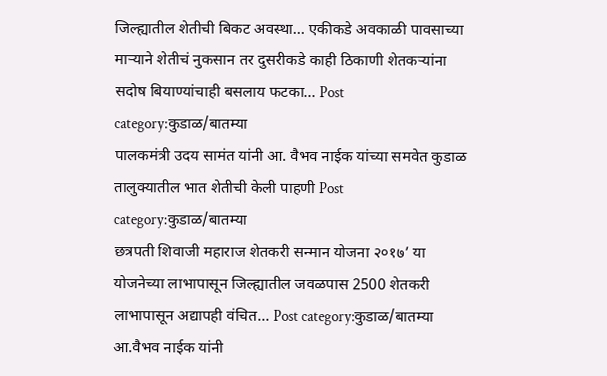जिल्ह्यातील शेतीची बिकट अवस्था… एकीकडे अवकाळी पावसाच्या माऱ्याने शेतीचं नुकसान तर दुसरीकडे काही ठिकाणी शेतकऱ्यांना सदोष बियाण्यांचाही बसलाय फटका… Post category:कुडाळ/बातम्या
पालकमंत्री उदय सामंत यांनी आ. वैभव नाईक यांच्या समवेत कुडाळ तालुक्यातील भात शेतीची केली पाहणी Post category:कुडाळ/बातम्या
छत्रपती शिवाजी महाराज शेतकरी सन्मान योजना २०१७’ या योजनेच्या लाभापासून जिल्ह्यातील जवळपास 2500 शेतकरी लाभापासून अद्यापही वंचित… Post category:कुडाळ/बातम्या
आ.वैभव नाईक यांनी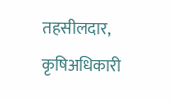तहसीलदार, कृषिअधिकारी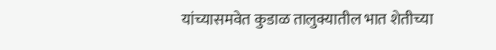यांच्यासमवेत कुडाळ तालुक्यातील भात शेतीच्या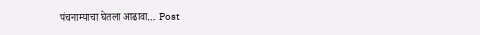पंचनाम्याचा घेतला आढावा… Post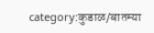category:कुडाळ/बातम्या